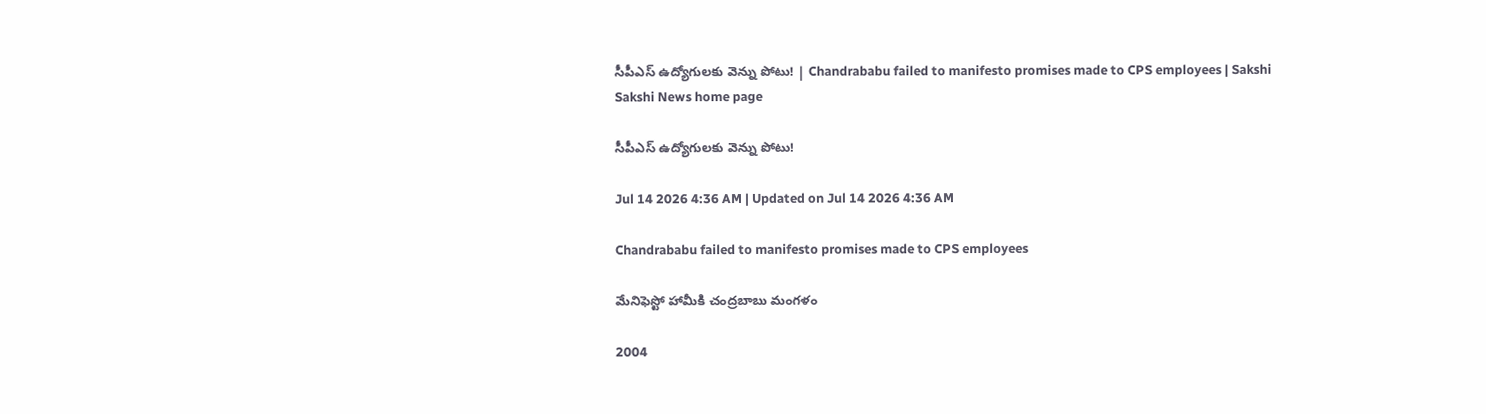సీపీఎస్‌ ఉద్యోగులకు వెన్ను పోటు! | Chandrababu failed to manifesto promises made to CPS employees | Sakshi
Sakshi News home page

సీపీఎస్‌ ఉద్యోగులకు వెన్ను పోటు!

Jul 14 2026 4:36 AM | Updated on Jul 14 2026 4:36 AM

Chandrababu failed to manifesto promises made to CPS employees

మేనిఫెస్టో హామీకి చంద్రబాబు మంగళం

2004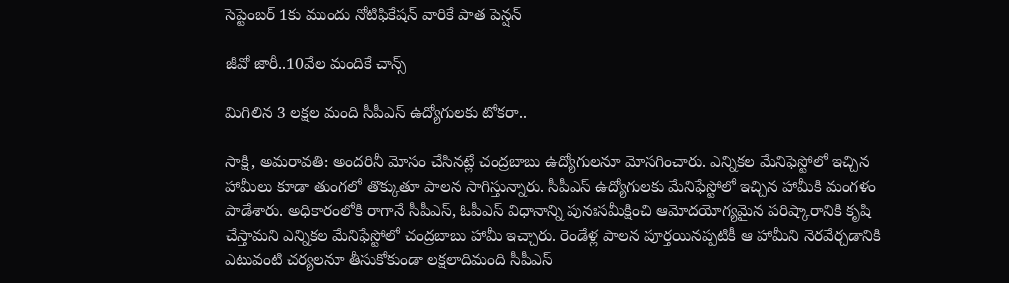సెప్టెంబర్‌ 1కు ముందు నోటిఫికేషన్‌ వారికే పాత పెన్షన్‌

జీవో జారీ..10వేల మందికే చాన్స్‌

మిగిలిన 3 లక్షల మంది సీపీఎస్‌ ఉద్యోగులకు టోకరా..

సాక్షి, అమరావతి: అందరినీ మోసం చేసినట్లే చంద్రబాబు ఉద్యోగులనూ మోసగించారు. ఎన్నికల మేనిఫెస్టోలో ఇచ్చిన హామీలు కూడా తుంగలో తొక్కుతూ పాలన సాగిస్తున్నారు. సీపీఎస్‌ ఉద్యోగులకు మేనిఫేస్టోలో ఇచ్చిన హామీకి మంగళం పాడేశారు. అధికారంలోకి రాగానే సీపీఎస్, ఓపీఎస్‌ విధానాన్ని పునఃసమీక్షించి ఆమోదయోగ్యమైన పరిష్కారానికి కృషి చేస్తామని ఎన్నికల మేనిఫేస్టోలో చంద్రబాబు హామీ ఇచ్చారు. రెండేళ్ల పాలన పూర్తయినప్పటికీ ఆ హామీని నెరవేర్చడానికి ఎటువంటి చర్యలనూ తీసుకోకుండా లక్షలాదిమంది సీపీఎస్‌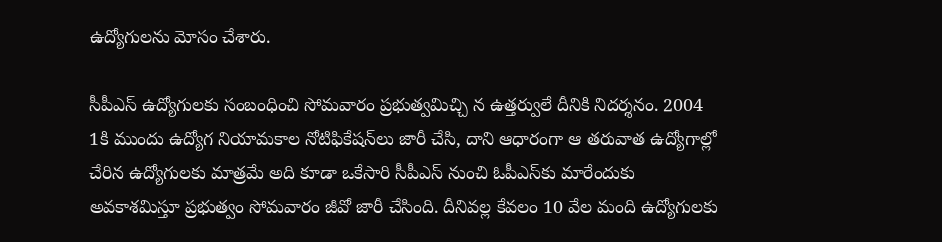ఉద్యోగులను మోసం చేశారు.

సీపీఎస్‌ ఉద్యోగులకు సంబంధించి సోమవారం ప్రభుత్వమిచ్చి న ఉత్తర్వులే దీనికి నిదర్శనం. 2004 1కి ముందు ఉద్యోగ నియామకాల నోటిఫికేషన్‌లు జారీ చేసి, దాని ఆధారంగా ఆ తరువాత ఉద్యోగాల్లో చేరిన ఉద్యోగులకు మాత్రమే అది కూడా ఒకేసారి సీపీఎస్‌ నుంచి ఓపీఎస్‌కు మారేందుకు అవకాశమిస్తూ ప్రభుత్వం సోమవారం జీవో జారీ చేసింది. దీనివల్ల కేవలం 10 వేల మంది ఉద్యోగులకు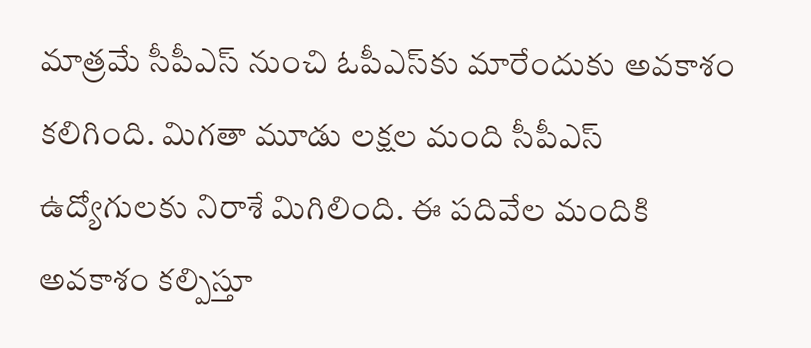మాత్రమే సీపీఎస్‌ నుంచి ఓపీఎస్‌కు మారేందుకు అవకాశం కలిగింది. మిగతా మూడు లక్షల మంది సీపీఎస్‌ ఉద్యోగులకు నిరాశే మిగిలింది. ఈ పదివేల మందికి అవకాశం కల్పిస్తూ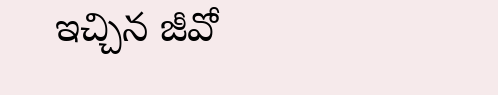ఇచ్చిన జీవో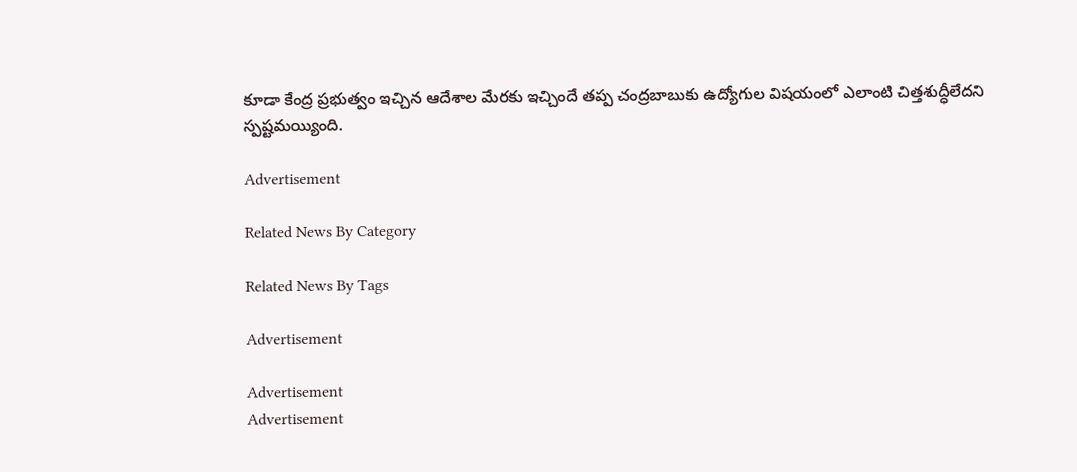కూడా కేంద్ర ప్రభుత్వం ఇచ్చిన ఆదేశాల మేరకు ఇచ్చిందే తప్ప చంద్రబాబుకు ఉద్యోగుల విషయంలో ఎలాంటి చిత్తశుద్ధీలేదని స్పష్టమయ్యింది.

Advertisement

Related News By Category

Related News By Tags

Advertisement

Advertisement
Advertisement